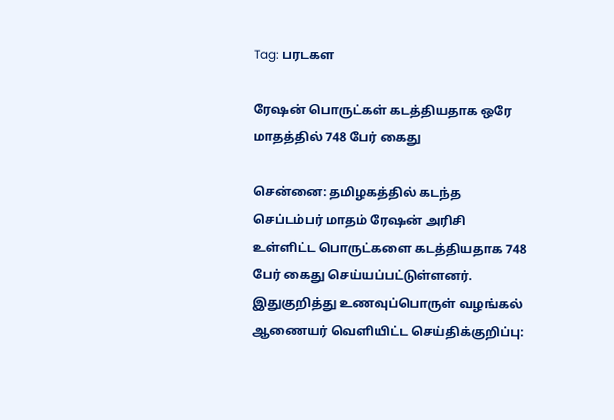Tag: பரடகள

ரேஷன் பொருட்கள் கடத்தியதாக ஒரே மாதத்தில் 748 பேர் கைது

சென்னை: தமிழகத்தில் கடந்த செப்டம்பர் மாதம் ரேஷன் அரிசி உள்ளிட்ட பொருட்களை கடத்தியதாக 748 பேர் கைது செய்யப்பட்டுள்ளனர். இதுகுறித்து உணவுப்பொருள் வழங்கல் ஆணையர் வெளியிட்ட செய்திக்குறிப்பு: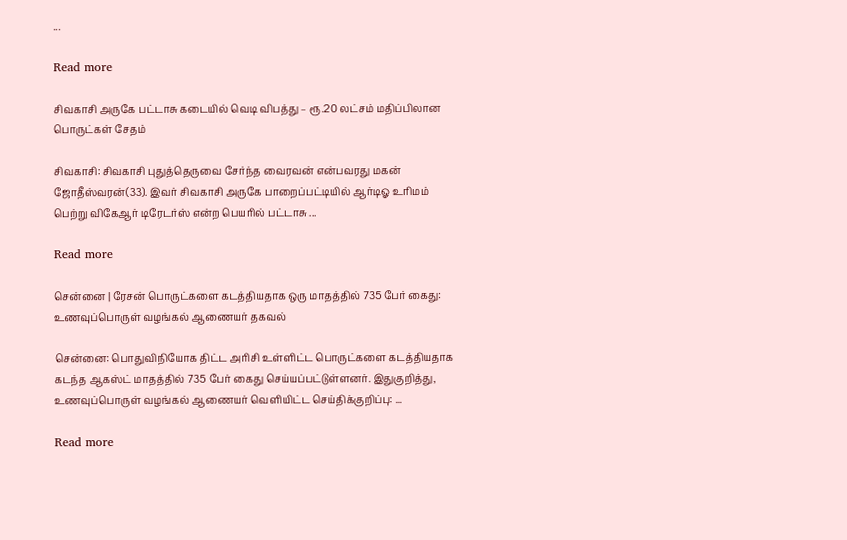...

Read more

சிவகாசி அருகே பட்டாசு கடையில் வெடி விபத்து – ரூ.20 லட்சம் மதிப்பிலான பொருட்கள் சேதம்

சிவகாசி: சிவகாசி புதுத்தெருவை சேர்ந்த வைரவன் என்பவரது மகன் ஜோதீஸ்வரன்(33). இவர் சிவகாசி அருகே பாறைப்பட்டியில் ஆர்டிஓ உரிமம் பெற்று விகேஆர் டிரேடர்ஸ் என்ற பெயரில் பட்டாசு ...

Read more

சென்னை | ரேசன் பொருட்களை கடத்தியதாக ஒரு மாதத்தில் 735 பேர் கைது: உணவுப்பொருள் வழங்கல் ஆணையர் தகவல்

சென்னை: பொதுவிநியோக திட்ட அரிசி உள்ளிட்ட பொருட்களை கடத்தியதாக கடந்த ஆகஸ்ட் மாதத்தில் 735 பேர் கைது செய்யப்பட்டுள்ளனர். இதுகுறித்து, உணவுப்பொருள் வழங்கல் ஆணையர் வெளியிட்ட செய்திக்குறிப்பு: ...

Read more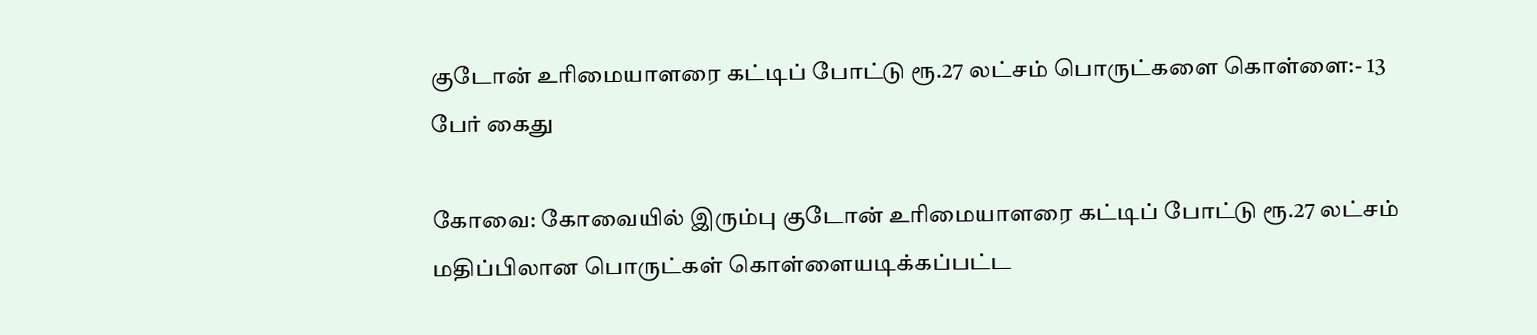குடோன் உரிமையாளரை கட்டிப் போட்டு ரூ.27 லட்சம் பொருட்களை கொள்ளை:- 13 பேர் கைது

கோவை: கோவையில் இரும்பு குடோன் உரிமையாளரை கட்டிப் போட்டு ரூ.27 லட்சம் மதிப்பிலான பொருட்கள் கொள்ளையடிக்கப்பட்ட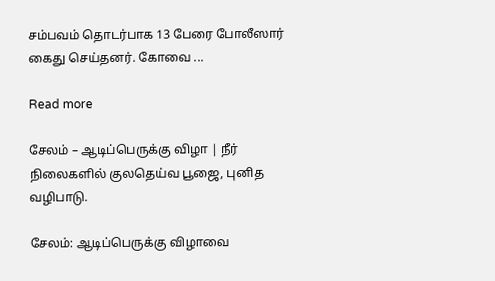சம்பவம் தொடர்பாக 13 பேரை போலீஸார் கைது செய்தனர். கோவை ...

Read more

சேலம் – ஆடிப்பெருக்கு விழா | நீர் நிலைகளில் குலதெய்வ பூஜை, புனித வழிபாடு.

சேலம்: ஆடிப்பெருக்கு விழாவை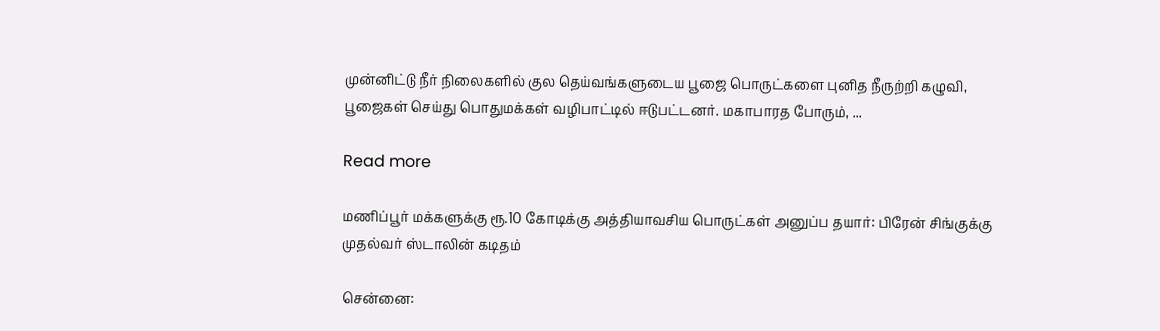முன்னிட்டு நீர் நிலைகளில் குல தெய்வங்களுடைய பூஜை பொருட்களை புனித நீருற்றி கழுவி, பூஜைகள் செய்து பொதுமக்கள் வழிபாட்டில் ஈடுபட்டனர். மகாபாரத போரும், ...

Read more

மணிப்பூர் மக்களுக்கு ரூ.10 கோடிக்கு அத்தியாவசிய பொருட்கள் அனுப்ப தயார்: பிரேன் சிங்குக்கு முதல்வர் ஸ்டாலின் கடிதம்

சென்னை: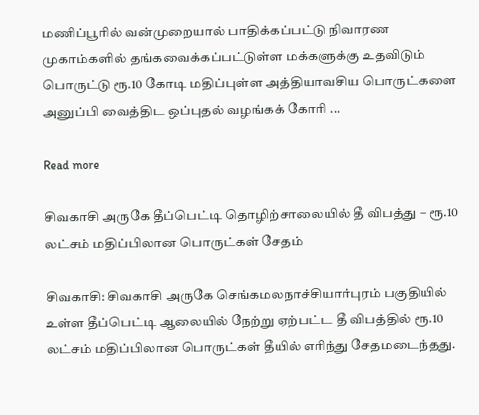மணிப்பூரில் வன்முறையால் பாதிக்கப்பட்டு நிவாரண முகாம்களில் தங்கவைக்கப்பட்டுள்ள மக்களுக்கு உதவிடும் பொருட்டு ரூ.10 கோடி மதிப்புள்ள அத்தியாவசிய பொருட்களை அனுப்பி வைத்திட ஒப்புதல் வழங்கக் கோரி ...

Read more

சிவகாசி அருகே தீப்பெட்டி தொழிற்சாலையில் தீ விபத்து – ரூ.10 லட்சம் மதிப்பிலான பொருட்கள் சேதம்

சிவகாசி: சிவகாசி அருகே செங்கமலநாச்சியார்புரம் பகுதியில் உள்ள தீப்பெட்டி ஆலையில் நேற்று ஏற்பட்ட தீ விபத்தில் ரூ.10 லட்சம் மதிப்பிலான பொருட்கள் தீயில் எரிந்து சேதமடைந்தது.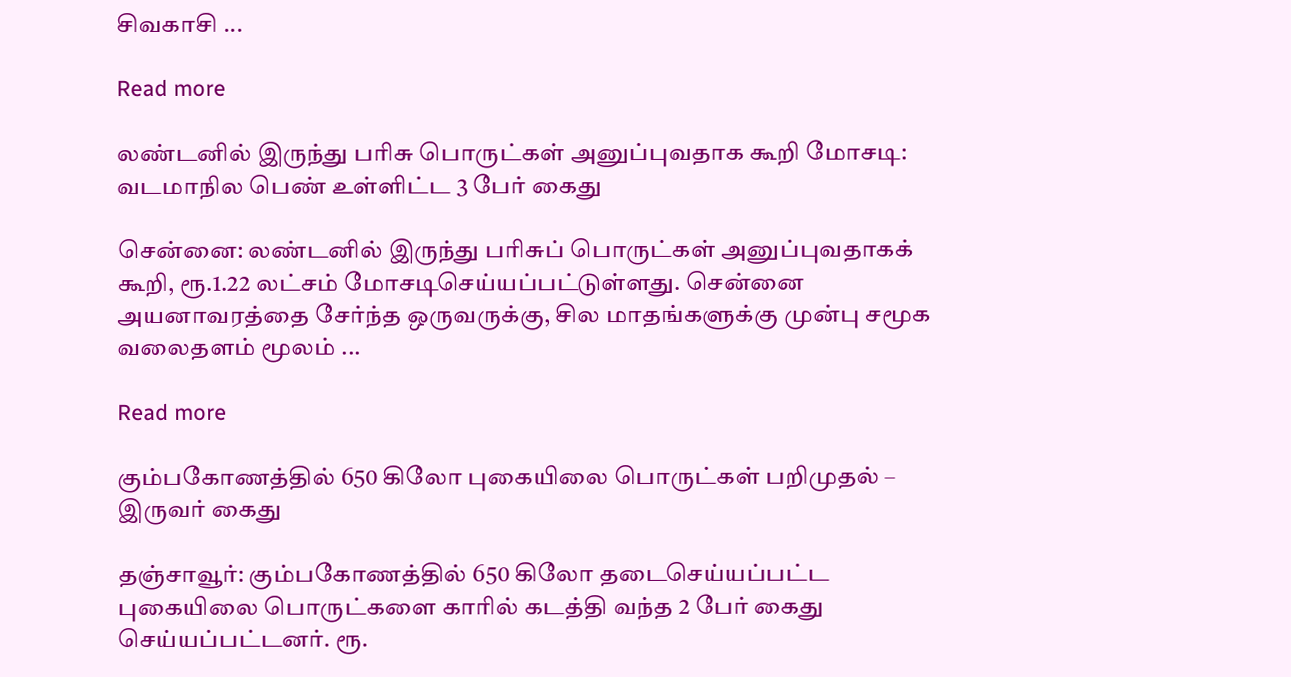சிவகாசி ...

Read more

லண்டனில் இருந்து பரிசு பொருட்கள் அனுப்புவதாக கூறி மோசடி: வடமாநில பெண் உள்ளிட்ட 3 பேர் கைது

சென்னை: லண்டனில் இருந்து பரிசுப் பொருட்கள் அனுப்புவதாகக் கூறி, ரூ.1.22 லட்சம் மோசடிசெய்யப்பட்டுள்ளது. சென்னை அயனாவரத்தை சேர்ந்த ஒருவருக்கு, சில மாதங்களுக்கு முன்பு சமூக வலைதளம் மூலம் ...

Read more

கும்பகோணத்தில் 650 கிலோ புகையிலை பொருட்கள் பறிமுதல் – இருவர் கைது

தஞ்சாவூர்: கும்பகோணத்தில் 650 கிலோ தடைசெய்யப்பட்ட புகையிலை பொருட்களை காரில் கடத்தி வந்த 2 பேர் கைது செய்யப்பட்டனர். ரூ.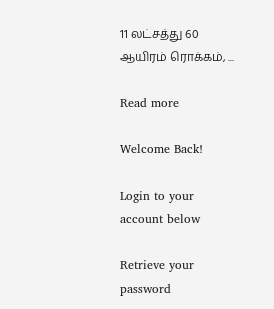11 லட்சத்து 60 ஆயிரம் ரொக்கம், ...

Read more

Welcome Back!

Login to your account below

Retrieve your password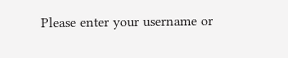Please enter your username or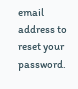email address to reset your password.